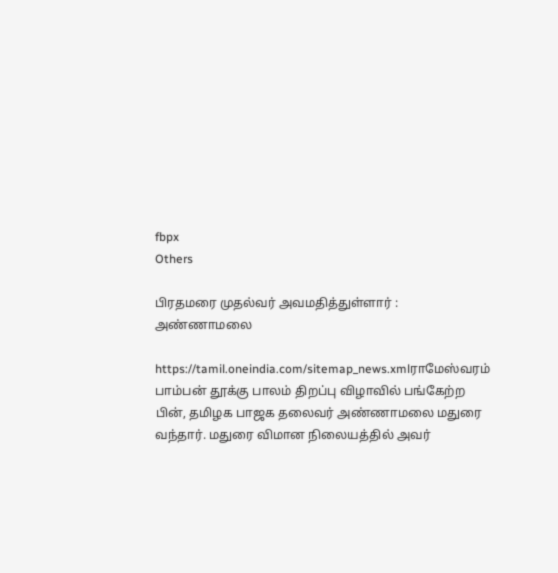fbpx
Others

பிரதமரை முதல்வர் அவமதித்துள்ளார் : அண்ணாமலை

https://tamil.oneindia.com/sitemap_news.xmlராமேஸ்வரம் பாம்பன் தூக்கு பாலம் திறப்பு விழாவில் பங்கேற்ற பின், தமிழக பாஜக தலைவர் அண்ணாமலை மதுரை வந்தார். மதுரை விமான நிலையத்தில் அவர்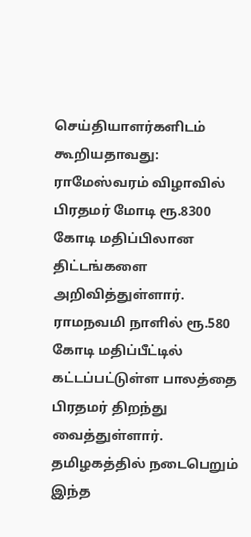செய்தியாளர்களிடம் கூறியதாவது: ராமேஸ்வரம் விழாவில் பிரதமர் மோடி ரூ.8300 கோடி மதிப்பிலான திட்டங்களை அறிவித்துள்ளார். ராமநவமி நாளில் ரூ.580 கோடி மதிப்பீட்டில் கட்டப்பட்டுள்ள பாலத்தை பிரதமர் திறந்து வைத்துள்ளார். தமிழகத்தில் நடைபெறும் இந்த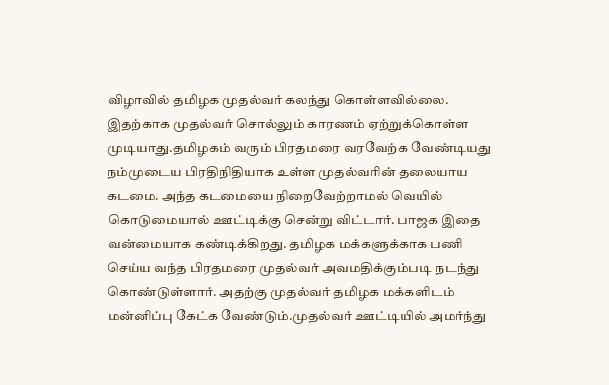விழாவில் தமிழக முதல்வர் கலந்து கொள்ளவில்லை. இதற்காக முதல்வர் சொல்லும் காரணம் ஏற்றுக்கொள்ள முடியாது.தமிழகம் வரும் பிரதமரை வரவேற்க வேண்டியது நம்முடைய பிரதிநிதியாக உள்ள முதல்வரின் தலையாய கடமை. அந்த கடமையை நிறைவேற்றாமல் வெயில் கொடுமையால் ஊட்டிக்கு சென்று விட்டார். பாஜக இதை வன்மையாக கண்டிக்கிறது. தமிழக மக்களுக்காக பணி செய்ய வந்த பிரதமரை முதல்வர் அவமதிக்கும்படி நடந்து கொண்டுள்ளார். அதற்கு முதல்வர் தமிழக மக்களிடம் மன்னிப்பு கேட்க வேண்டும்.முதல்வர் ஊட்டியில் அமர்ந்து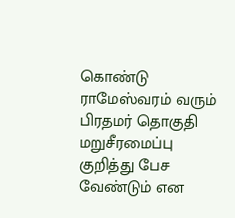கொண்டு ராமேஸ்வரம் வரும் பிரதமர் தொகுதி மறுசீரமைப்பு குறித்து பேச வேண்டும் என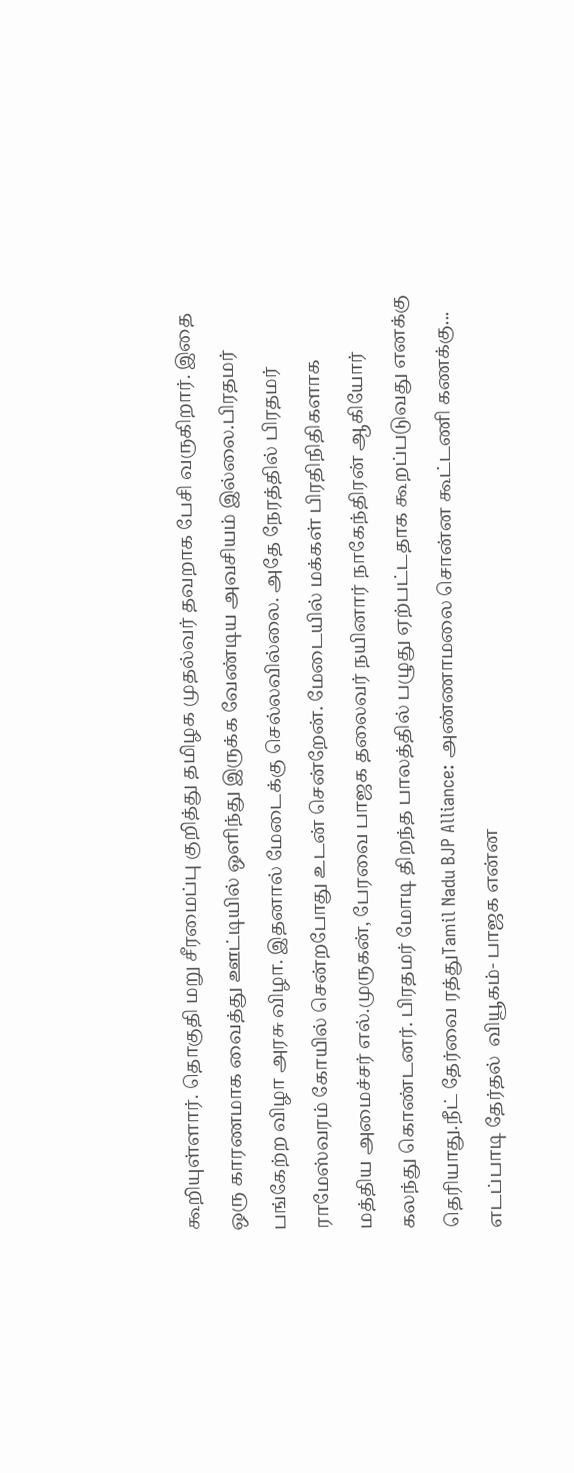கூறியுள்ளார். தொகுதி மறு சீரமைப்பு குறித்து தமிழக முதல்வர் தவறாக பேசி வருகிறார். இதை ஒரு காரணமாக வைத்து ஊட்டியில் ஒளிந்து இருக்க வேண்டிய அவசியம் இல்லை.பிரதமர் பங்கேற்ற விழா அரசு விழா. இதனால் மேடைக்கு செல்லவில்லை. அதே நேரத்தில் பிரதமர் ராமேஸ்வரம் கோயில் சென்றபோது உடன் சென்றேன். மேடையில் மக்கள் பிரதிநிதிகளாக மத்திய அமைச்சர் எல்.முருகன், பேரவை பாஜக தலைவர் நயினார் நாகேந்திரன் ஆகியோர் கலந்து கொண்டனர். பிரதமர் மோடி திறந்த பாலத்தில் பழுது ஏற்பட்டதாக கூறப்படுவது எனக்கு தெரியாது.நீட் தேர்வை ரத்துTamil Nadu BJP Alliance: அண்ணாமலை சொன்ன கூட்டணி கணக்கு... எடப்பாடி தேர்தல்  வியூகம்- பாஜக என்ன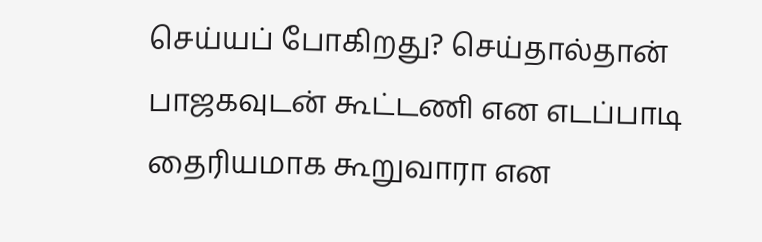செய்யப் போகிறது? செய்தால்தான் பாஜகவுடன் கூட்டணி என எடப்பாடி தைரியமாக கூறுவாரா என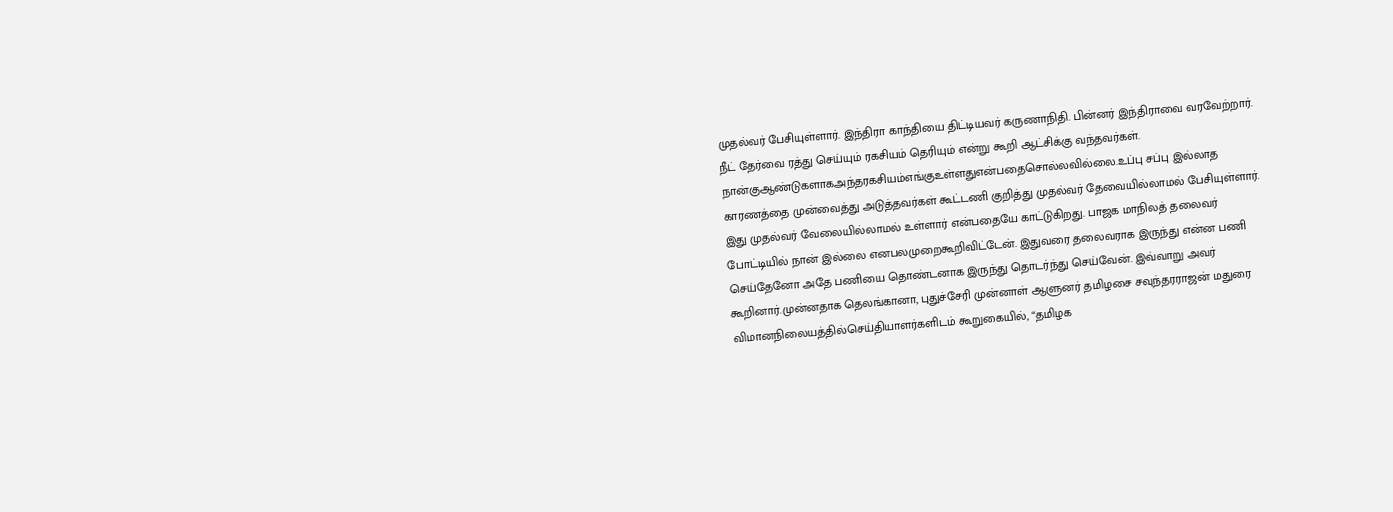முதல்வர் பேசியுள்ளார். இந்திரா காந்தியை திட்டியவர் கருணாநிதி. பின்னர் இந்திராவை வரவேற்றார். நீட் தேர்வை ரத்து செய்யும் ரகசியம் தெரியும் என்று கூறி ஆட்சிக்கு வந்தவர்கள். நான்குஆண்டுகளாகஅந்தரகசியம்எங்குஉள்ளதுஎன்பதைசொல்லவில்லை.உப்பு சப்பு இல்லாத காரணத்தை முன்வைத்து அடுத்தவர்கள் கூட்டணி குறித்து முதல்வர் தேவையில்லாமல் பேசியுள்ளார். இது முதல்வர் வேலையில்லாமல் உள்ளார் என்பதையே காட்டுகிறது. பாஜக மாநிலத் தலைவர் போட்டியில் நான் இல்லை எனபலமுறைகூறிவிட்டேன். இதுவரை தலைவராக இருந்து என்ன பணி செய்தேனோ அதே பணியை தொண்டனாக இருந்து தொடர்ந்து செய்வேன். இவ்வாறு அவர் கூறினார்.முன்னதாக தெலங்கானா, புதுச்சேரி முன்னாள் ஆளுனர் தமிழசை சவுந்தரராஜன் மதுரை விமானநிலையத்தில்செய்தியாளர்களிடம் கூறுகையில், “தமிழக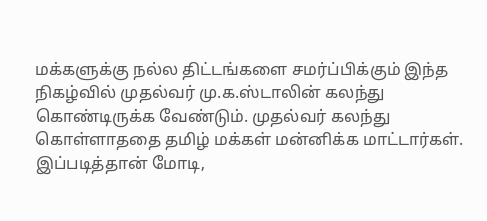மக்களுக்கு நல்ல திட்டங்களை சமர்ப்பிக்கும் இந்த நிகழ்வில் முதல்வர் மு.க.ஸ்டாலின் கலந்து கொண்டிருக்க வேண்டும். முதல்வர் கலந்து கொள்ளாததை தமிழ் மக்கள் மன்னிக்க மாட்டார்கள். இப்படித்தான் மோடி,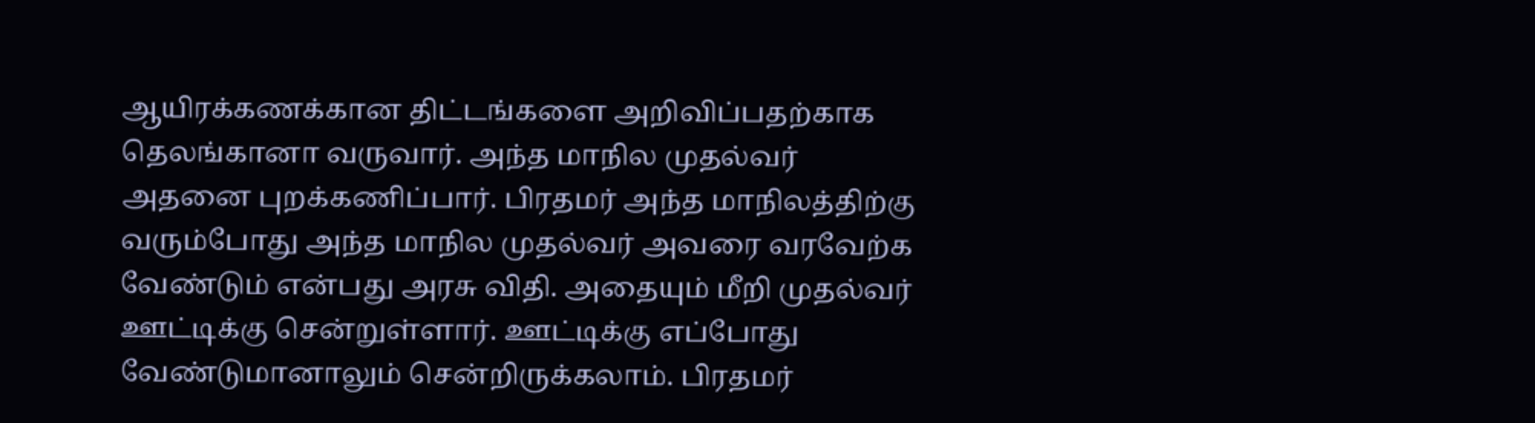ஆயிரக்கணக்கான திட்டங்களை அறிவிப்பதற்காக தெலங்கானா வருவார். அந்த மாநில முதல்வர் அதனை புறக்கணிப்பார். பிரதமர் அந்த மாநிலத்திற்கு வரும்போது அந்த மாநில முதல்வர் அவரை வரவேற்க வேண்டும் என்பது அரசு விதி. அதையும் மீறி முதல்வர் ஊட்டிக்கு சென்றுள்ளார். ஊட்டிக்கு எப்போது வேண்டுமானாலும் சென்றிருக்கலாம். பிரதமர்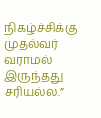நிகழ்ச்சிக்கு முதல்வர் வராமல் இருந்தது சரியல்ல.”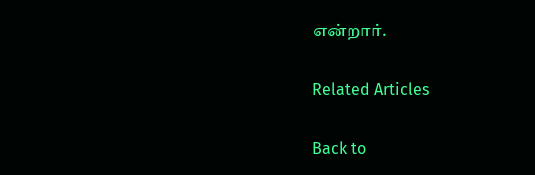என்றார்.

Related Articles

Back to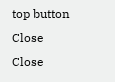top button
Close
Close